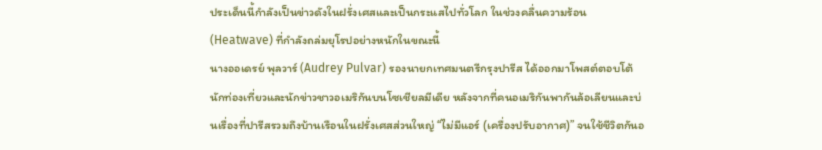ประเด็นนี้กำลังเป็นข่าวดังในฝรั่งเศสและเป็นกระแสไปทั่วโลก ในช่วงคลื่นความร้อน (Heatwave) ที่กำลังถล่มยุโรปอย่างหนักในขณะนี้
นางออเดรย์ พุลวาร์ (Audrey Pulvar) รองนายกเทศมนตรีกรุงปารีส ได้ออกมาโพสต์ตอบโต้นักท่องเที่ยวและนักข่าวชาวอเมริกันบนโซเชียลมีเดีย หลังจากที่คนอเมริกันพากันล้อเลียนและบ่นเรื่องที่ปารีสรวมถึงบ้านเรือนในฝรั่งเศสส่วนใหญ่ “ไม่มีแอร์ (เครื่องปรับอากาศ)” จนใช้ชีวิตกันอ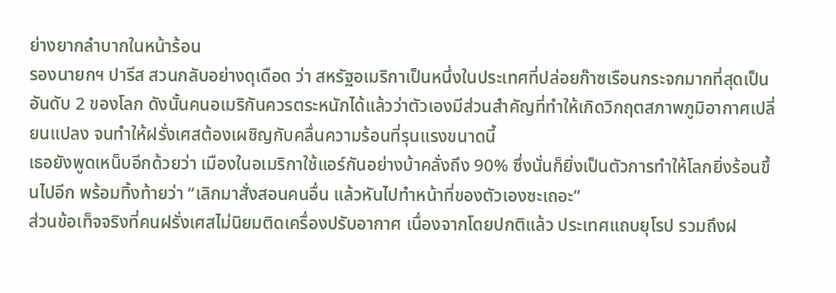ย่างยากลำบากในหน้าร้อน
รองนายกฯ ปารีส สวนกลับอย่างดุเดือด ว่า สหรัฐอเมริกาเป็นหนึ่งในประเทศที่ปล่อยก๊าซเรือนกระจกมากที่สุดเป็นอันดับ 2 ของโลก ดังนั้นคนอเมริกันควรตระหนักได้แล้วว่าตัวเองมีส่วนสำคัญที่ทำให้เกิดวิกฤตสภาพภูมิอากาศเปลี่ยนแปลง จนทำให้ฝรั่งเศสต้องเผชิญกับคลื่นความร้อนที่รุนแรงขนาดนี้
เธอยังพูดเหน็บอีกด้วยว่า เมืองในอเมริกาใช้แอร์กันอย่างบ้าคลั่งถึง 90% ซึ่งนั่นก็ยิ่งเป็นตัวการทำให้โลกยิ่งร้อนขึ้นไปอีก พร้อมทิ้งท้ายว่า “เลิกมาสั่งสอนคนอื่น แล้วหันไปทำหน้าที่ของตัวเองซะเถอะ”
ส่วนข้อเท็จจริงที่คนฝรั่งเศสไม่นิยมติดเครื่องปรับอากาศ เนื่องจากโดยปกติแล้ว ประเทศแถบยุโรป รวมถึงฝ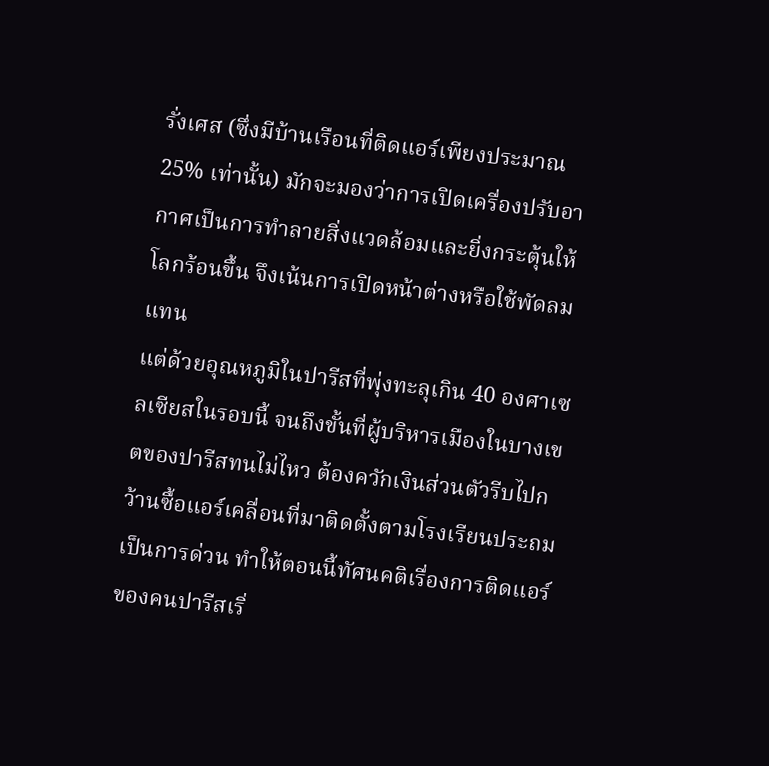รั่งเศส (ซึ่งมีบ้านเรือนที่ติดแอร์เพียงประมาณ 25% เท่านั้น) มักจะมองว่าการเปิดเครื่องปรับอากาศเป็นการทำลายสิ่งแวดล้อมและยิ่งกระตุ้นให้โลกร้อนขึ้น จึงเน้นการเปิดหน้าต่างหรือใช้พัดลมแทน
แต่ด้วยอุณหภูมิในปารีสที่พุ่งทะลุเกิน 40 องศาเซลเซียสในรอบนี้ จนถึงขั้นที่ผู้บริหารเมืองในบางเขตของปารีสทนไม่ไหว ต้องควักเงินส่วนตัวรีบไปกว้านซื้อแอร์เคลื่อนที่มาติดตั้งตามโรงเรียนประถมเป็นการด่วน ทำให้ตอนนี้ทัศนคติเรื่องการติดแอร์ของคนปารีสเริ่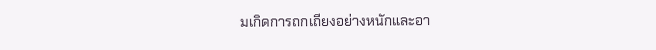มเกิดการถกเถียงอย่างหนักและอา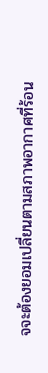จจะต้องยอมเปลี่ยนตามสภาพอากาศที่ร้อน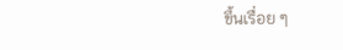ขึ้นเรื่อย ๆ